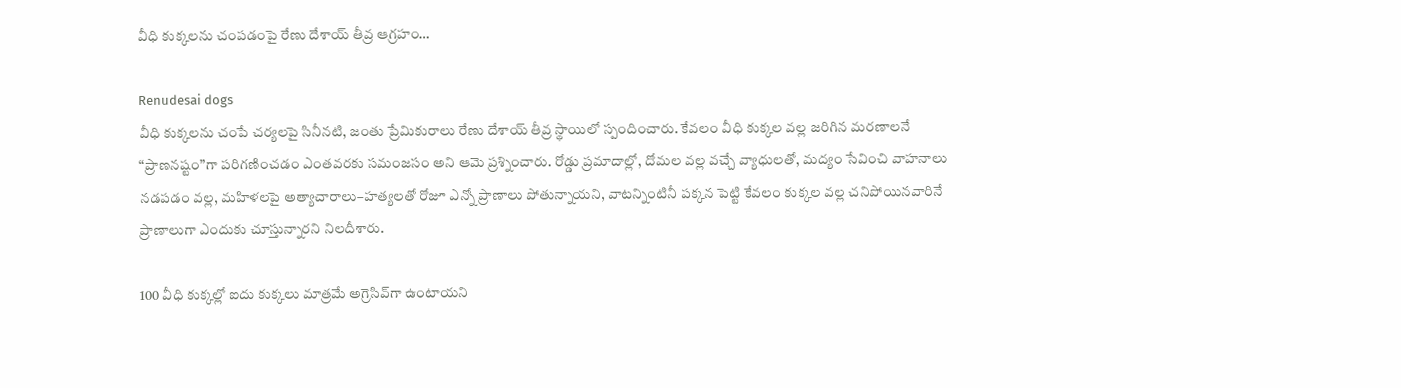వీధి కుక్కలను చంపడంపై రేణు దేశాయ్ తీవ్ర ఆగ్రహం…

Renudesai dogs
వీధి కుక్కలను చంపే చర్యలపై సినీనటి, జంతు ప్రేమికురాలు రేణు దేశాయ్ తీవ్ర స్థాయిలో స్పందించారు. కేవలం వీధి కుక్కల వల్ల జరిగిన మరణాలనే “ప్రాణనష్టం”గా పరిగణించడం ఎంతవరకు సమంజసం అని ఆమె ప్రశ్నించారు. రోడ్డు ప్రమాదాల్లో, దోమల వల్ల వచ్చే వ్యాధులతో, మద్యం సేవించి వాహనాలు నడపడం వల్ల, మహిళలపై అత్యాచారాలు–హత్యలతో రోజూ ఎన్నో ప్రాణాలు పోతున్నాయని, వాటన్నింటినీ పక్కన పెట్టి కేవలం కుక్కల వల్ల చనిపోయినవారినే ప్రాణాలుగా ఎందుకు చూస్తున్నారని నిలదీశారు.

100 వీధి కుక్కల్లో ఐదు కుక్కలు మాత్రమే అగ్రెసివ్‌గా ఉంటాయని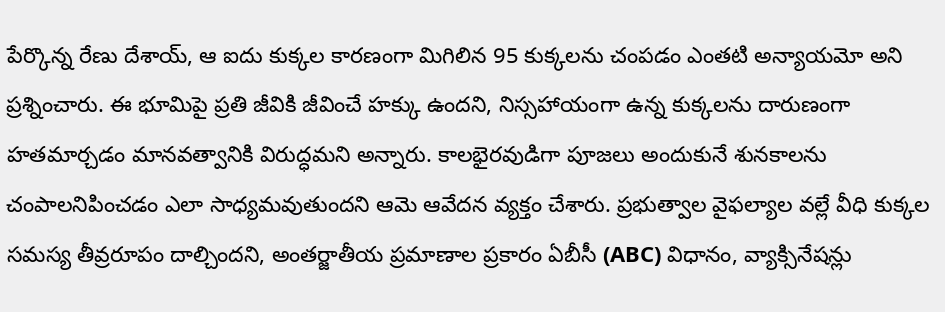పేర్కొన్న రేణు దేశాయ్, ఆ ఐదు కుక్కల కారణంగా మిగిలిన 95 కుక్కలను చంపడం ఎంతటి అన్యాయమో అని ప్రశ్నించారు. ఈ భూమిపై ప్రతి జీవికి జీవించే హక్కు ఉందని, నిస్సహాయంగా ఉన్న కుక్కలను దారుణంగా హతమార్చడం మానవత్వానికి విరుద్ధమని అన్నారు. కాలభైరవుడిగా పూజలు అందుకునే శునకాలను చంపాలనిపించడం ఎలా సాధ్యమవుతుందని ఆమె ఆవేదన వ్యక్తం చేశారు. ప్రభుత్వాల వైఫల్యాల వల్లే వీధి కుక్కల సమస్య తీవ్రరూపం దాల్చిందని, అంతర్జాతీయ ప్రమాణాల ప్రకారం ఏబీసీ (ABC) విధానం, వ్యాక్సినేషన్లు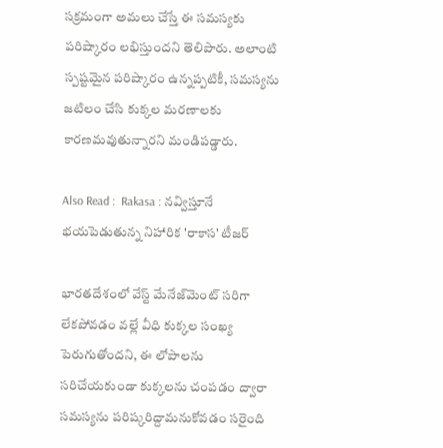సక్రమంగా అమలు చేస్తే ఈ సమస్యకు పరిష్కారం లభిస్తుందని తెలిపారు. అలాంటి స్పష్టమైన పరిష్కారం ఉన్నప్పటికీ, సమస్యను జటిలం చేసి కుక్కల మరణాలకు కారణమవుతున్నారని మండిపడ్డారు.

Also Read :  Rakasa : నవ్విస్తూనే భయపెడుతున్న నిహారిక 'రాకాస' టీజర్

భారతదేశంలో వేస్ట్ మేనేజ్‌మెంట్ సరిగా లేకపోవడం వల్లే వీధి కుక్కల సంఖ్య పెరుగుతోందని, ఈ లోపాలను సరిచేయకుండా కుక్కలను చంపడం ద్వారా సమస్యను పరిష్కరిద్దామనుకోవడం సరైంది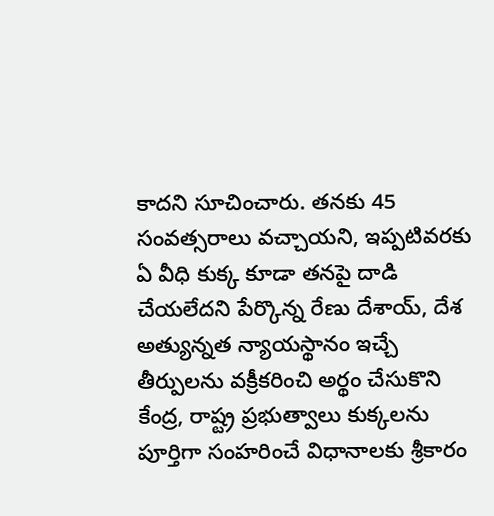కాదని సూచించారు. తనకు 45 సంవత్సరాలు వచ్చాయని, ఇప్పటివరకు ఏ వీధి కుక్క కూడా తనపై దాడి చేయలేదని పేర్కొన్న రేణు దేశాయ్, దేశ అత్యున్నత న్యాయస్థానం ఇచ్చే తీర్పులను వక్రీకరించి అర్థం చేసుకొని కేంద్ర, రాష్ట్ర ప్రభుత్వాలు కుక్కలను పూర్తిగా సంహరించే విధానాలకు శ్రీకారం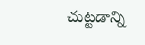చుట్టడాన్ని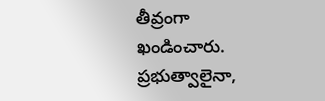తీవ్రంగా ఖండించారు. ప్రభుత్వాలైనా,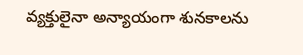వ్యక్తులైనా అన్యాయంగా శునకాలను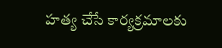హత్య చేసే కార్యక్రమాలకు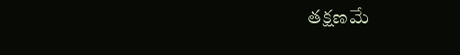తక్షణమే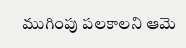ముగింపు పలకాలని ఆమె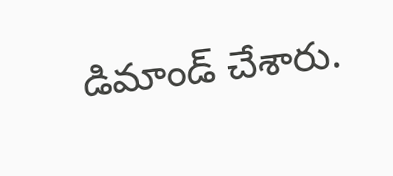డిమాండ్ చేశారు.